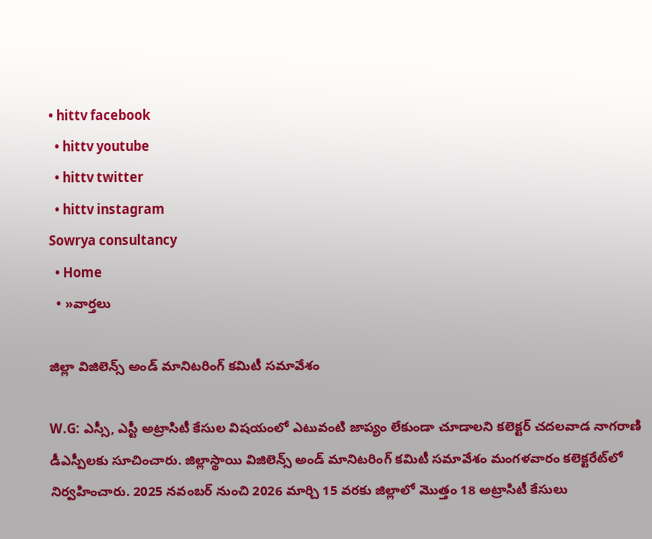• hittv facebook
  • hittv youtube
  • hittv twitter
  • hittv instagram
Sowrya consultancy
  • Home
  • »వార్తలు

జిల్లా విజిలెన్స్ అండ్ మానిటరింగ్ కమిటీ సమావేశం

W.G: ఎస్సీ, ఎస్టీ అట్రాసిటీ కేసుల విషయంలో ఎటువంటి జాప్యం లేకుండా చూడాలని కలెక్టర్ చదలవాడ నాగరాణి డీఎస్పీలకు సూచించారు. జిల్లాస్థాయి విజిలెన్స్ అండ్ మానిటరింగ్ కమిటీ సమావేశం మంగళవారం కలెక్టరేట్‌లో నిర్వహించారు. 2025 నవంబర్ నుంచి 2026 మార్చి 15 వరకు జిల్లాలో మొత్తం 18 అట్రాసిటీ కేసులు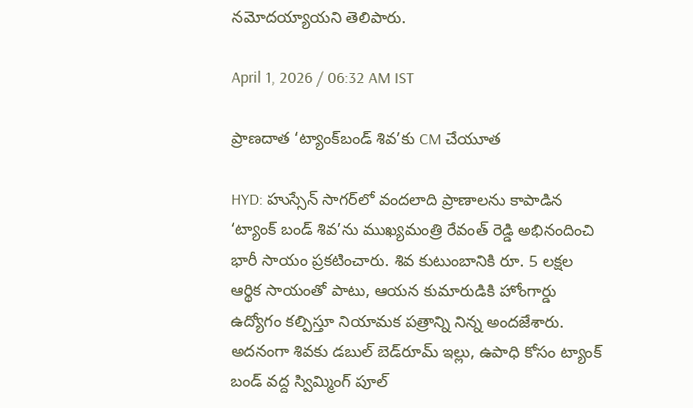నమోదయ్యాయని తెలిపారు.

April 1, 2026 / 06:32 AM IST

ప్రాణదాత ‘ట్యాంక్‌బండ్ శివ’కు CM చేయూత

HYD: హుస్సేన్ సాగర్‌లో వందలాది ప్రాణాలను కాపాడిన ‘ట్యాంక్ బండ్ శివ’ను ముఖ్యమంత్రి రేవంత్ రెడ్డి అభినందించి భారీ సాయం ప్రకటించారు. శివ కుటుంబానికి రూ. 5 లక్షల ఆర్థిక సాయంతో పాటు, ఆయన కుమారుడికి హోంగార్డు ఉద్యోగం కల్పిస్తూ నియామక పత్రాన్ని నిన్న అందజేశారు. అదనంగా శివకు డబుల్ బెడ్‌రూమ్ ఇల్లు, ఉపాధి కోసం ట్యాంక్ బండ్ వద్ద స్విమ్మింగ్ పూల్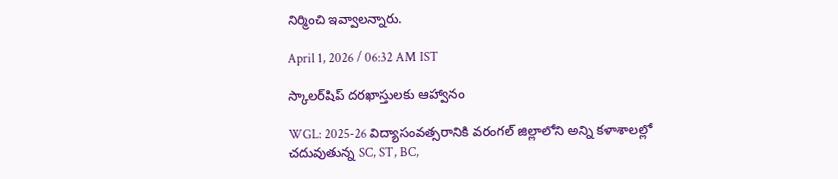నిర్మించి ఇవ్వాలన్నారు.

April 1, 2026 / 06:32 AM IST

స్కాలర్‌షిప్ దరఖాస్తులకు ఆహ్వానం

WGL: 2025-26 విద్యాసంవత్సరానికి వరంగల్ జిల్లాలోని అన్ని కళాశాలల్లో చదువుతున్న SC, ST, BC,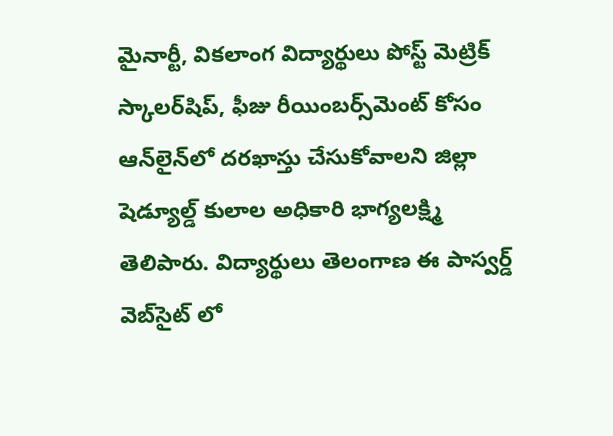మైనార్టీ, వికలాంగ విద్యార్థులు పోస్ట్ మెట్రిక్ స్కాలర్‌షిప్, ఫీజు రీయింబర్స్‌మెంట్ కోసం ఆన్‌లైన్‌లో దరఖాస్తు చేసుకోవాలని జిల్లా షెడ్యూల్డ్ కులాల అధికారి భాగ్యలక్ష్మి తెలిపారు. విద్యార్థులు తెలంగాణ ఈ పాస్వర్డ్ వెబ్‌సైట్ లో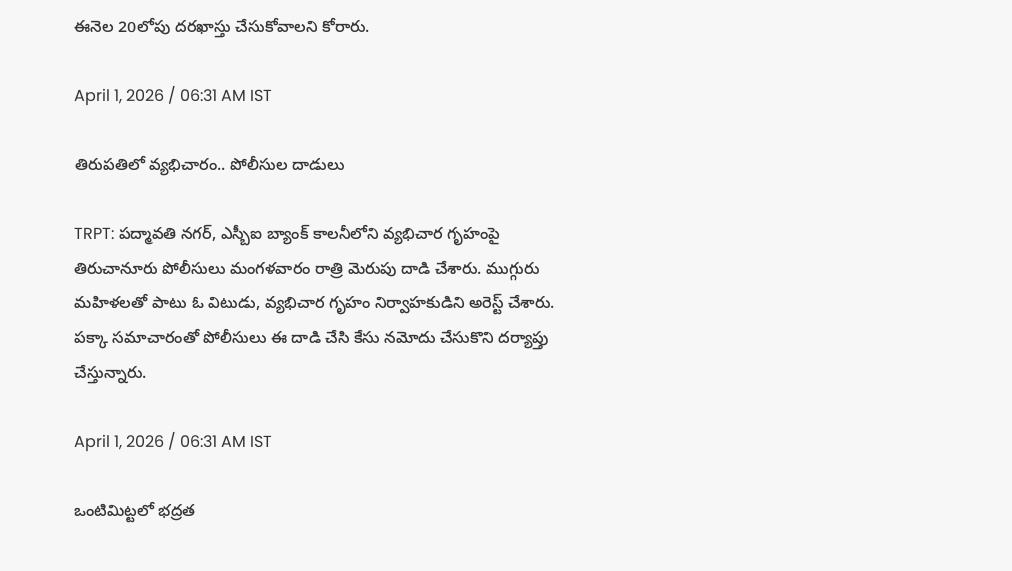ఈనెల 20లోపు దరఖాస్తు చేసుకోవాలని కోరారు.

April 1, 2026 / 06:31 AM IST

తిరుపతిలో వ్యభిచారం.. పోలీసుల దాడులు

TRPT: పద్మావతి నగర్, ఎస్బీఐ బ్యాంక్ కాలనీలోని వ్యభిచార గృహంపై తిరుచానూరు పోలీసులు మంగళవారం రాత్రి మెరుపు దాడి చేశారు. ముగ్గురు మహిళలతో పాటు ఓ విటుడు, వ్యభిచార గృహం నిర్వాహకుడిని అరెస్ట్ చేశారు. పక్కా సమాచారంతో పోలీసులు ఈ దాడి చేసి కేసు నమోదు చేసుకొని దర్యాప్తు చేస్తున్నారు.

April 1, 2026 / 06:31 AM IST

ఒంటిమిట్టలో భద్రత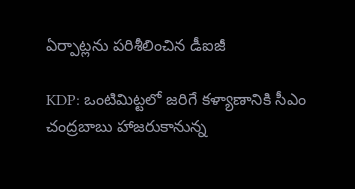ఏర్పాట్లను పరిశీలించిన డీఐజీ

KDP: ఒంటిమిట్టలో జరిగే కళ్యాణానికి సీఎం చంద్రబాబు హాజరుకానున్న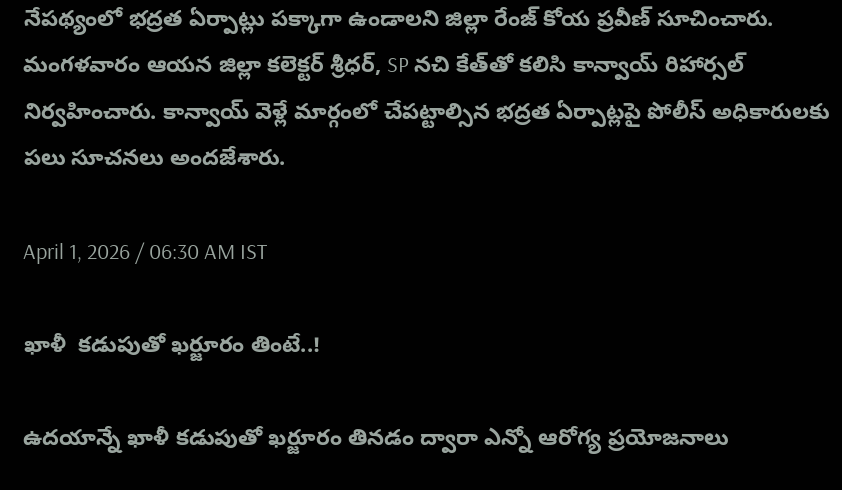నేపథ్యంలో భద్రత ఏర్పాట్లు పక్కాగా ఉండాలని జిల్లా రేంజ్ కోయ ప్రవీణ్ సూచించారు. మంగళవారం ఆయన జిల్లా కలెక్టర్ శ్రీధర్, SP నచి కేత్‌తో కలిసి కాన్వాయ్ రిహార్సల్ నిర్వహించారు. కాన్వాయ్ వెళ్లే మార్గంలో చేపట్టాల్సిన భద్రత ఏర్పాట్లపై పోలీస్ అధికారులకు పలు సూచనలు అందజేశారు.

April 1, 2026 / 06:30 AM IST

ఖాళీ  కడుపుతో ఖర్జూరం తింటే..!

ఉదయాన్నే ఖాళీ కడుపుతో ఖర్జూరం తినడం ద్వారా ఎన్నో ఆరోగ్య ప్రయోజనాలు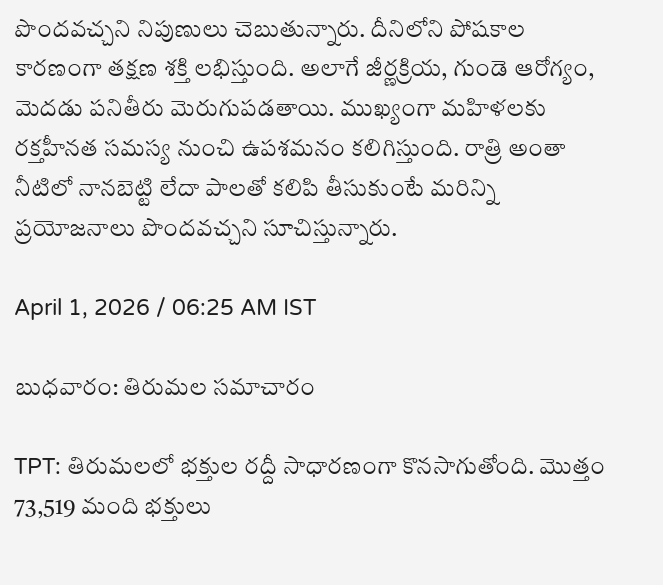పొందవచ్చని నిపుణులు చెబుతున్నారు. దీనిలోని పోషకాల కారణంగా తక్షణ శక్తి లభిస్తుంది. అలాగే జీర్ణక్రియ, గుండె ఆరోగ్యం, మెదడు పనితీరు మెరుగుపడతాయి. ముఖ్యంగా మహిళలకు రక్తహీనత సమస్య నుంచి ఉపశమనం కలిగిస్తుంది. రాత్రి అంతా నీటిలో నానబెట్టి లేదా పాలతో కలిపి తీసుకుంటే మరిన్ని ప్రయోజనాలు పొందవచ్చని సూచిస్తున్నారు.

April 1, 2026 / 06:25 AM IST

బుధవారం: తిరుమల సమాచారం

TPT: తిరుమలలో భక్తుల రద్దీ సాధారణంగా కొనసాగుతోంది. మొత్తం 73,519 మంది భక్తులు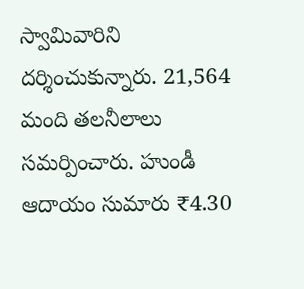స్వామివారిని దర్శించుకున్నారు. 21,564 మంది తలనీలాలు సమర్పించారు. హుండీ ఆదాయం సుమారు ₹4.30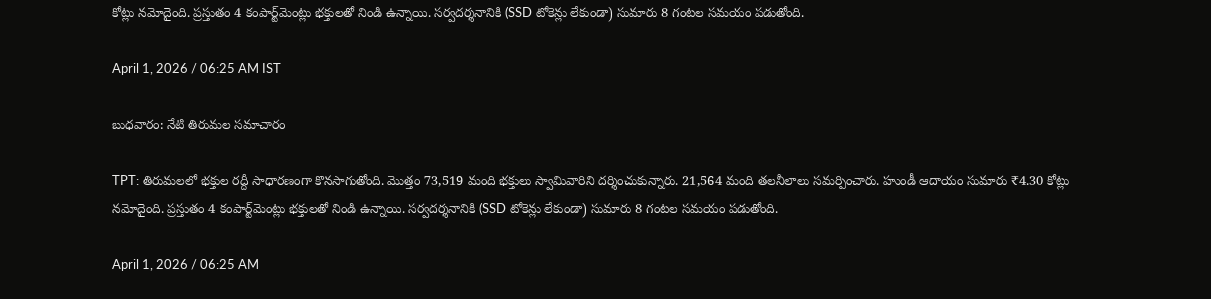కోట్లు నమోదైంది. ప్రస్తుతం 4 కంపార్ట్‌మెంట్లు భక్తులతో నిండి ఉన్నాయి. సర్వదర్శనానికి (SSD టోకెన్లు లేకుండా) సుమారు 8 గంటల సమయం పడుతోంది.

April 1, 2026 / 06:25 AM IST

బుధవారం: నేటి తిరుమల సమాచారం

TPT: తిరుమలలో భక్తుల రద్దీ సాధారణంగా కొనసాగుతోంది. మొత్తం 73,519 మంది భక్తులు స్వామివారిని దర్శించుకున్నారు. 21,564 మంది తలనీలాలు సమర్పించారు. హుండీ ఆదాయం సుమారు ₹4.30 కోట్లు నమోదైంది. ప్రస్తుతం 4 కంపార్ట్‌మెంట్లు భక్తులతో నిండి ఉన్నాయి. సర్వదర్శనానికి (SSD టోకెన్లు లేకుండా) సుమారు 8 గంటల సమయం పడుతోంది.

April 1, 2026 / 06:25 AM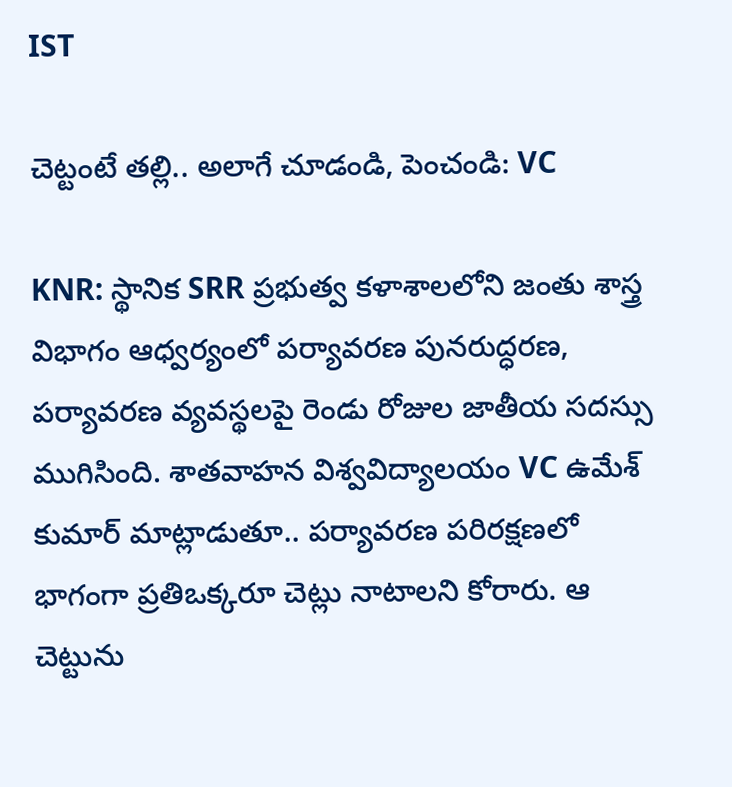IST

చెట్టంటే తల్లి.. అలాగే చూడండి, పెంచండి: VC

KNR: స్థానిక SRR ప్రభుత్వ కళాశాలలోని జంతు శాస్త్ర విభాగం ఆధ్వర్యంలో పర్యావరణ పునరుద్ధరణ, పర్యావరణ వ్యవస్థలపై రెండు రోజుల జాతీయ సదస్సు ముగిసింది. శాతవాహన విశ్వవిద్యాలయం VC ఉమేశ్ కుమార్ మాట్లాడుతూ.. పర్యావరణ పరిరక్షణలో భాగంగా ప్రతిఒక్కరూ చెట్లు నాటాలని కోరారు. ఆ చెట్టును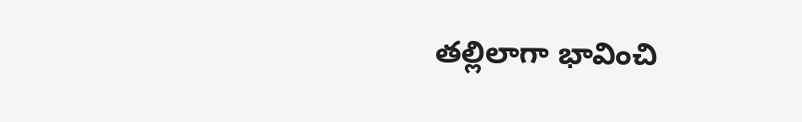తల్లిలాగా భావించి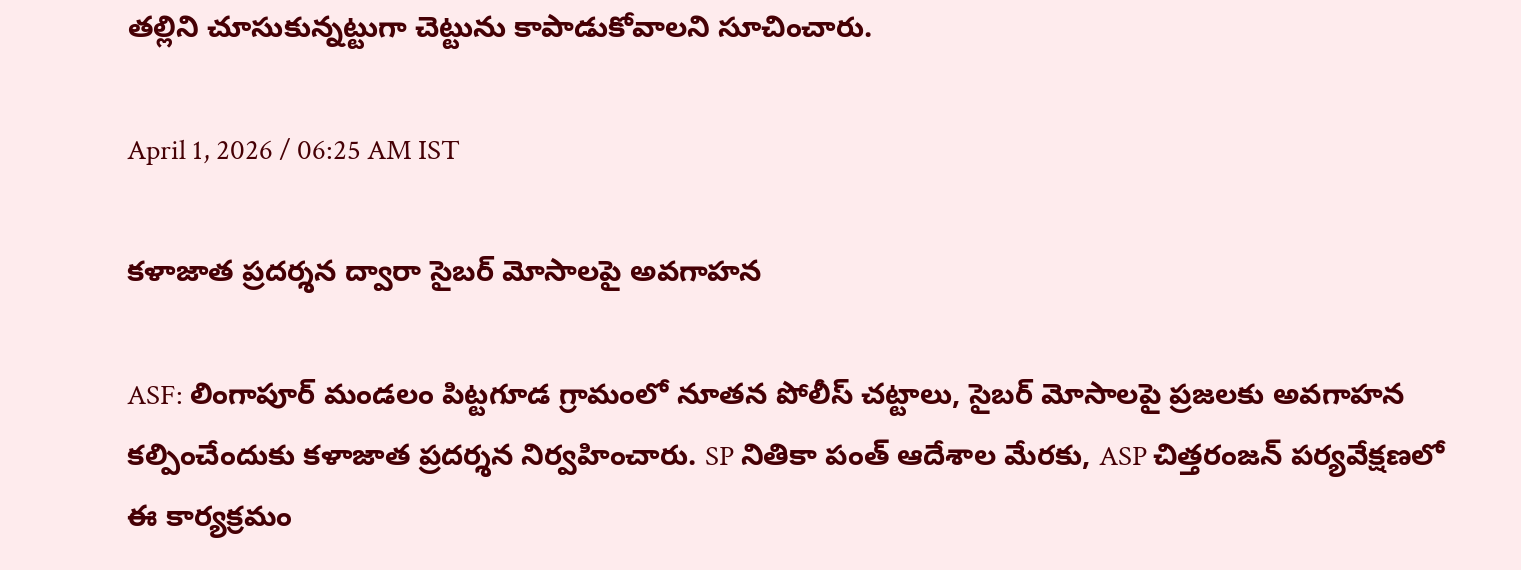తల్లిని చూసుకున్నట్టుగా చెట్టును కాపాడుకోవాలని సూచించారు.

April 1, 2026 / 06:25 AM IST

కళాజాత ప్రదర్శన ద్వారా సైబర్ మోసాలపై అవగాహన

ASF: లింగాపూర్ మండలం పిట్టగూడ గ్రామంలో నూతన పోలీస్ చట్టాలు, సైబర్ మోసాలపై ప్రజలకు అవగాహన కల్పించేందుకు కళాజాత ప్రదర్శన నిర్వహించారు. SP నితికా పంత్ ఆదేశాల మేరకు, ASP చిత్తరంజన్ పర్యవేక్షణలో ఈ కార్యక్రమం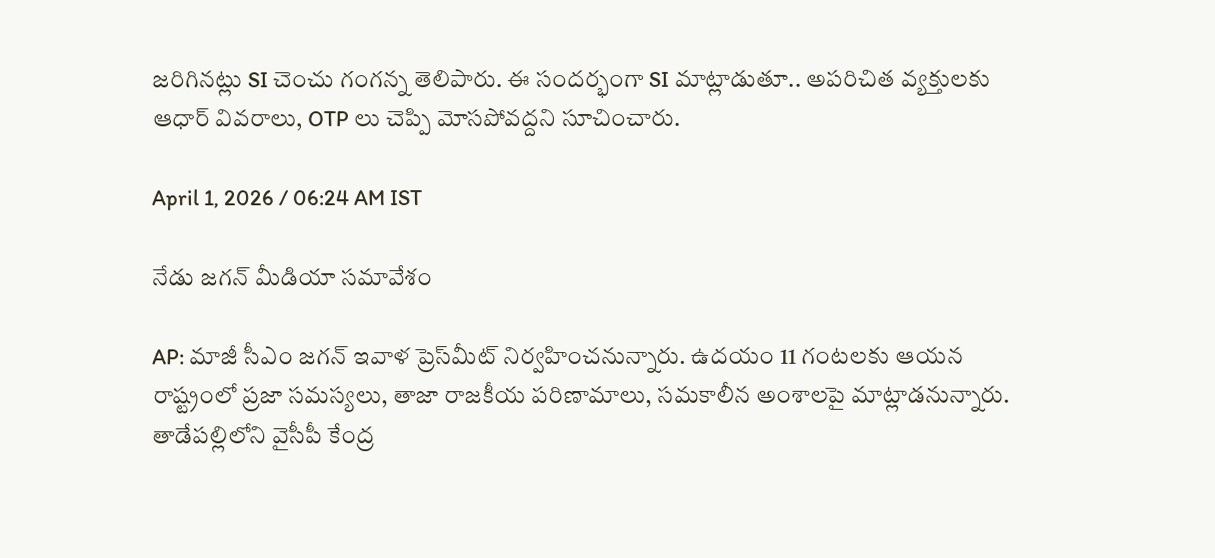జరిగినట్లు SI చెంచు గంగన్న తెలిపారు. ఈ సందర్భంగా SI మాట్లాడుతూ.. అపరిచిత వ్యక్తులకు ఆధార్ వివరాలు, OTP లు చెప్పి మోసపోవద్దని సూచించారు.

April 1, 2026 / 06:24 AM IST

నేడు జగన్ మీడియా సమావేశం

AP: మాజీ సీఎం జగన్ ఇవాళ ప్రెస్‌మీట్ నిర్వహించనున్నారు. ఉదయం 11 గంటలకు ఆయన రాష్ట్రంలో ప్రజా సమస్యలు, తాజా రాజకీయ పరిణామాలు, సమకాలీన అంశాలపై మాట్లాడనున్నారు. తాడేపల్లిలోని వైసీపీ కేంద్ర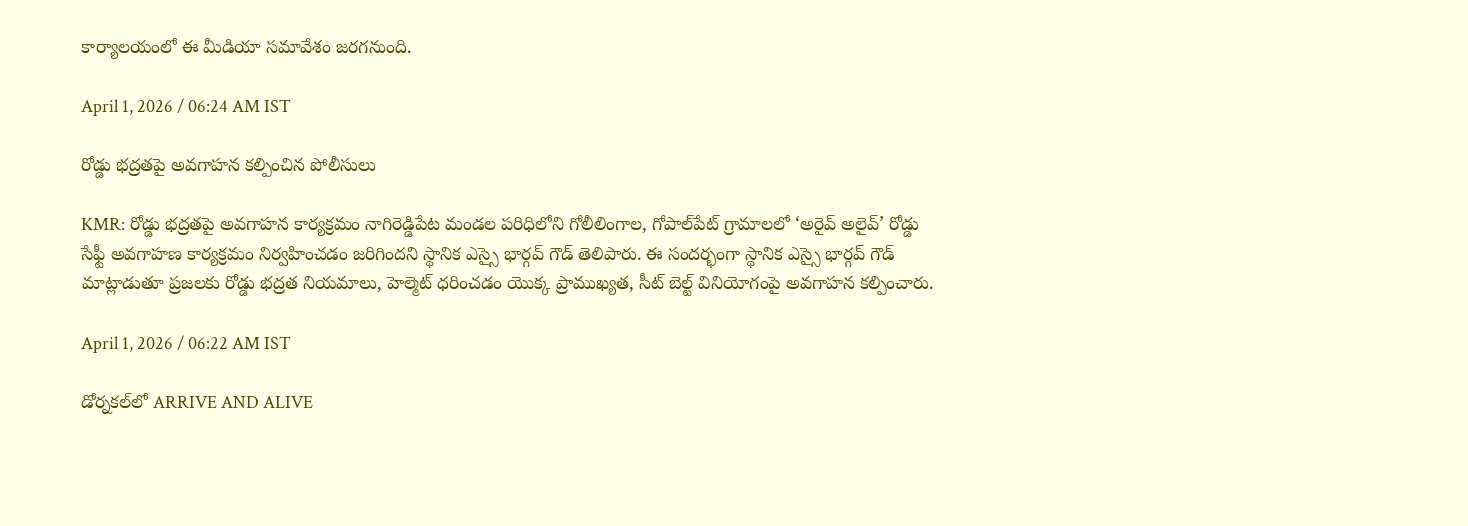కార్యాలయంలో ఈ మీడియా సమావేశం జరగనుంది.

April 1, 2026 / 06:24 AM IST

రోడ్డు భద్రతపై అవగాహన కల్పించిన పోలీసులు

KMR: రోడ్డు భద్రతపై అవగాహన కార్యక్రమం నాగిరెడ్డిపేట మండల పరిధిలోని గోలీలింగాల, గోపాల్‌పేట్ గ్రామాలలో ‘అరైవ్ అలైవ్’ రోడ్డు సేఫ్టీ అవగాహణ కార్యక్రమం నిర్వహించడం జరిగిందని స్థానిక ఎస్సై భార్గవ్ గౌడ్ తెలిపారు. ఈ సందర్భంగా స్థానిక ఎస్సై భార్గవ్ గౌడ్ మాట్లాడుతూ ప్రజలకు రోడ్డు భద్రత నియమాలు, హెల్మెట్ ధరించడం యొక్క ప్రాముఖ్యత, సీట్ బెల్ట్ వినియోగంపై అవగాహన కల్పించారు.

April 1, 2026 / 06:22 AM IST

డోర్నకల్‌లో ARRIVE AND ALIVE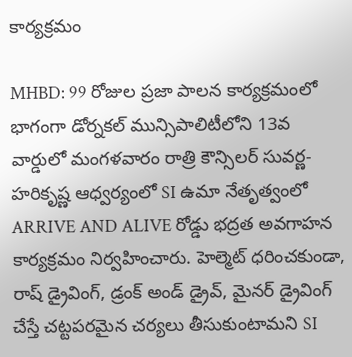కార్యక్రమం

MHBD: 99 రోజుల ప్రజా పాలన కార్యక్రమంలో భాగంగా డోర్నకల్ మున్సిపాలిటీలోని 13వ వార్డులో మంగళవారం రాత్రి కౌన్సిలర్ సువర్ణ-హరికృష్ణ ఆధ్వర్యంలో SI ఉమా నేతృత్వంలో ARRIVE AND ALIVE రోడ్డు భద్రత అవగాహన కార్యక్రమం నిర్వహించారు. హెల్మెట్ ధరించకుండా, రాష్ డ్రైవింగ్, డ్రంక్ అండ్ డ్రైవ్, మైనర్ డ్రైవింగ్ చేస్తే చట్టపరమైన చర్యలు తీసుకుంటామని SI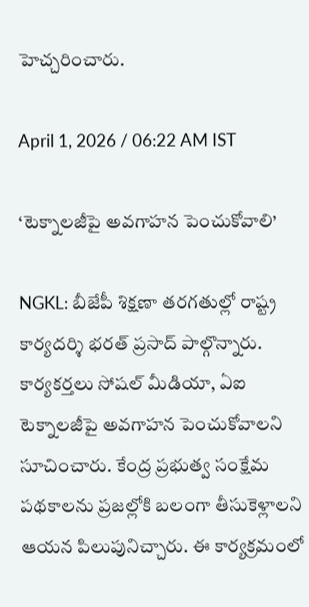హెచ్చరించారు.

April 1, 2026 / 06:22 AM IST

‘టెక్నాలజీపై అవగాహన పెంచుకోవాలి’

NGKL: బీజేపీ శిక్షణా తరగతుల్లో రాష్ట్ర కార్యదర్శి భరత్ ప్రసాద్ పాల్గొన్నారు. కార్యకర్తలు సోషల్ మీడియా, ఏఐ టెక్నాలజీపై అవగాహన పెంచుకోవాలని సూచించారు. కేంద్ర ప్రభుత్వ సంక్షేమ పథకాలను ప్రజల్లోకి బలంగా తీసుకెళ్లాలని ఆయన పిలుపునిచ్చారు. ఈ కార్యక్రమంలో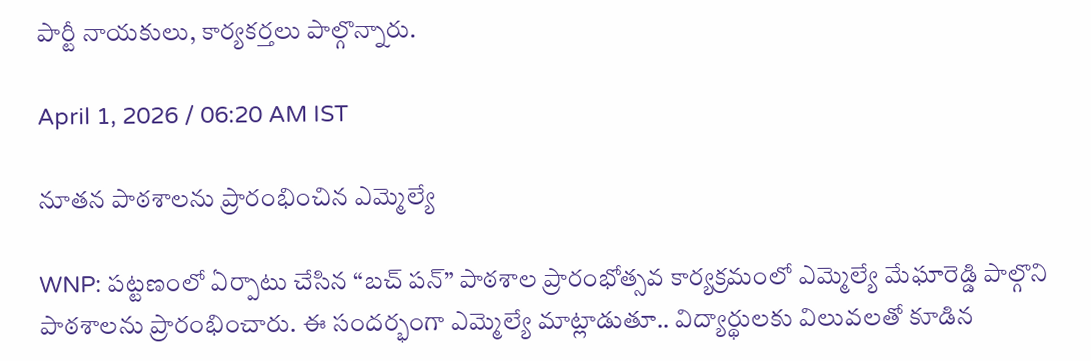పార్టీ నాయకులు, కార్యకర్తలు పాల్గొన్నారు.

April 1, 2026 / 06:20 AM IST

నూతన పాఠశాలను ప్రారంభించిన ఎమ్మెల్యే

WNP: పట్టణంలో ఏర్పాటు చేసిన “బచ్ పన్” పాఠశాల ప్రారంభోత్సవ కార్యక్రమంలో ఎమ్మెల్యే మేఘారెడ్డి పాల్గొని పాఠశాలను ప్రారంభించారు. ఈ సందర్భంగా ఎమ్మెల్యే మాట్లాడుతూ.. విద్యార్థులకు విలువలతో కూడిన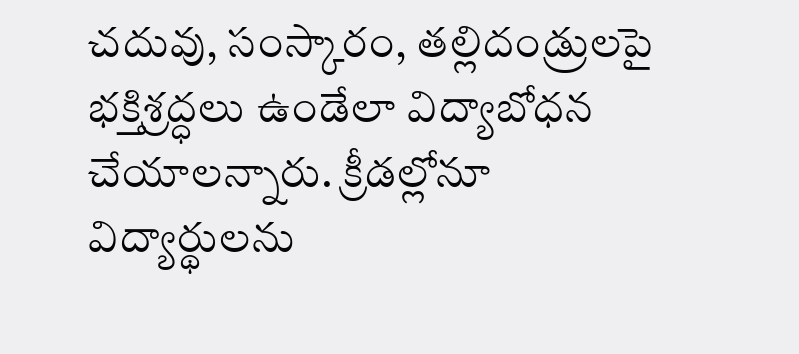చదువు, సంస్కారం, తల్లిదండ్రులపై భక్తిశ్రద్ధలు ఉండేలా విద్యాబోధన చేయాలన్నారు. క్రీడల్లోనూ విద్యార్థులను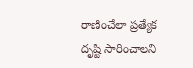రాణించేలా ప్రత్యేక దృష్టి సారించాలని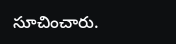సూచించారు.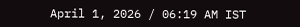April 1, 2026 / 06:19 AM IST